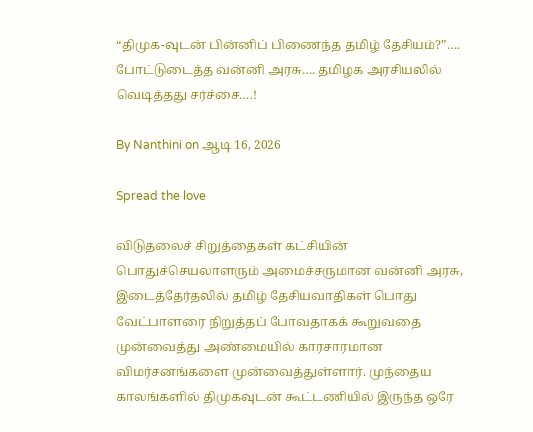“திமுக-வுடன் பின்னிப் பிணைந்த தமிழ் தேசியம்?”…. போட்டுடைத்த வன்னி அரசு…. தமிழக அரசியலில் வெடித்தது சர்ச்சை….!

By Nanthini on ஆடி 16, 2026

Spread the love

விடுதலைச் சிறுத்தைகள் கட்சியின் பொதுச்செயலாளரும் அமைச்சருமான வன்னி அரசு, இடைத்தேர்தலில் தமிழ் தேசியவாதிகள் பொது வேட்பாளரை நிறுத்தப் போவதாகக் கூறுவதை முன்வைத்து அண்மையில் காரசாரமான விமர்சனங்களை முன்வைத்துள்ளார். முந்தைய காலங்களில் திமுகவுடன் கூட்டணியில் இருந்த ஒரே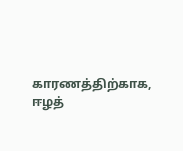காரணத்திற்காக, ஈழத்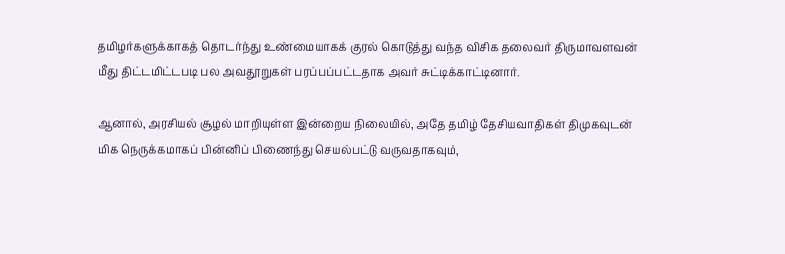தமிழர்களுக்காகத் தொடர்ந்து உண்மையாகக் குரல் கொடுத்து வந்த விசிக தலைவர் திருமாவளவன் மீது திட்டமிட்டபடி பல அவதூறுகள் பரப்பப்பட்டதாக அவர் சுட்டிக்காட்டினார்.

ஆனால், அரசியல் சூழல் மாறியுள்ள இன்றைய நிலையில், அதே தமிழ் தேசியவாதிகள் திமுகவுடன் மிக நெருக்கமாகப் பின்னிப் பிணைந்து செயல்பட்டு வருவதாகவும்,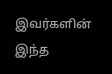இவர்களின் இந்த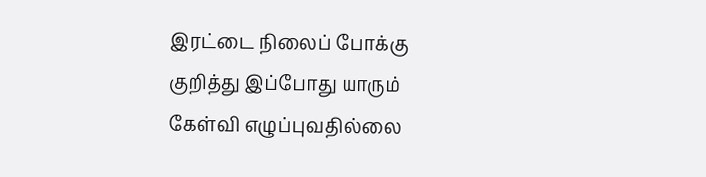இரட்டை நிலைப் போக்கு குறித்து இப்போது யாரும் கேள்வி எழுப்புவதில்லை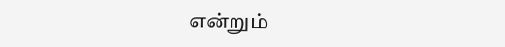என்றும்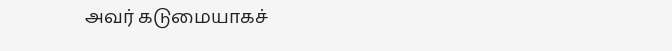அவர் கடுமையாகச்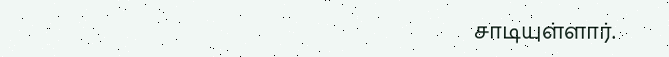சாடியுள்ளார்.